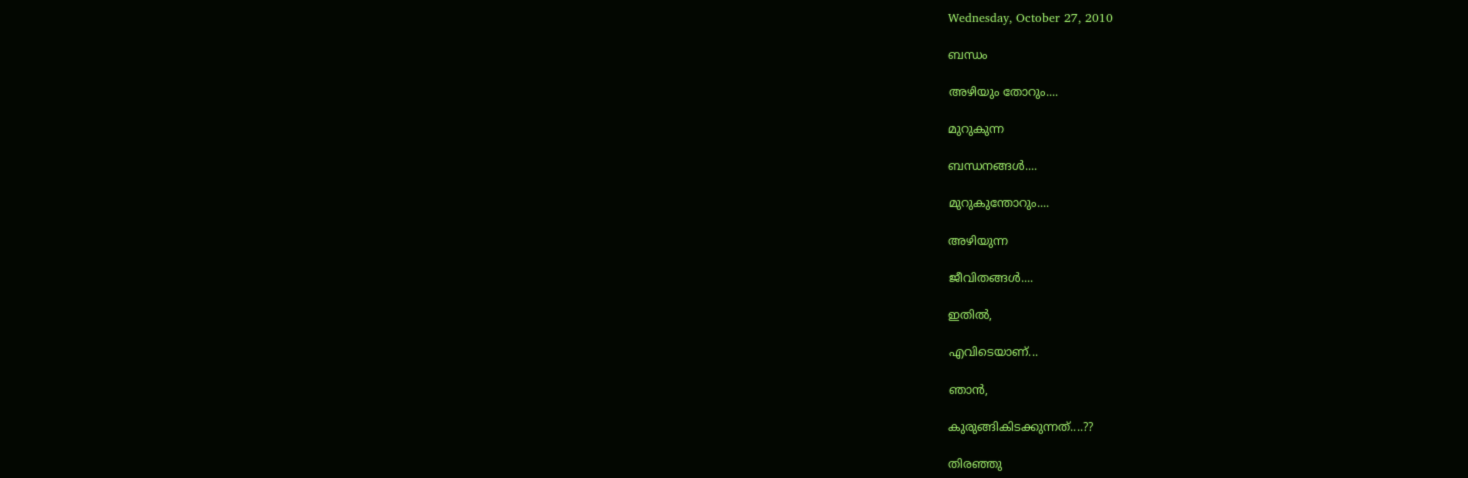Wednesday, October 27, 2010

ബന്ധം

അഴിയും തോറും....

മുറുകുന്ന

ബന്ധനങ്ങള്‍....

മുറുകുന്തോറും....

അഴിയുന്ന

ജീവിതങ്ങള്‍....

ഇതില്‍,

എവിടെയാണ്...

ഞാന്‍,

കുരുങ്ങികിടക്കുന്നത്....??

തിരഞ്ഞു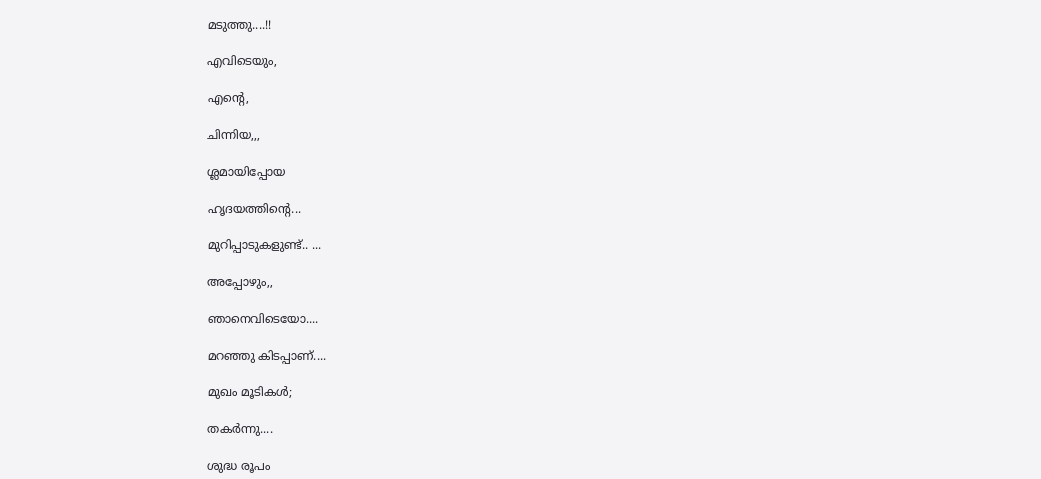മടുത്തു....!!

എവിടെയും,

എന്‍റെ,

ചിന്നിയ,,,

ശ്ലമായിപ്പോയ

ഹൃദയത്തിന്റെ...

മുറിപ്പാടുകളുണ്ട്.. ...

അപ്പോഴും,,

ഞാനെവിടെയോ....

മറഞ്ഞു കിടപ്പാണ്....

മുഖം മൂടികള്‍;

തകര്‍ന്നു....

ശുദ്ധ രൂപം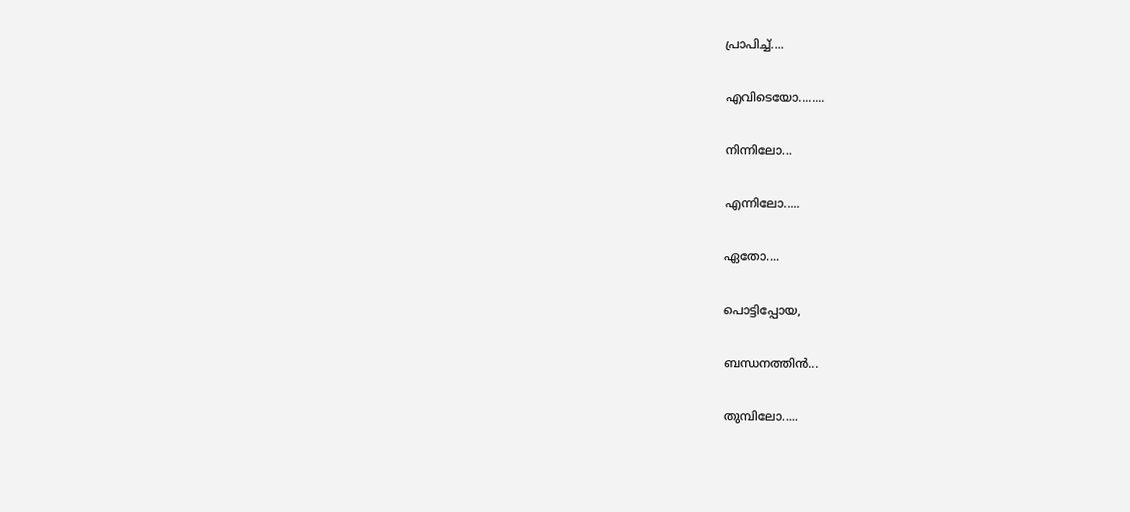പ്രാപിച്ച്....

എവിടെയോ........

നിന്നിലോ...

എന്നിലോ.....

ഏതോ....

പൊട്ടിപ്പോയ,

ബന്ധനത്തിന്‍...

തുമ്പിലോ.....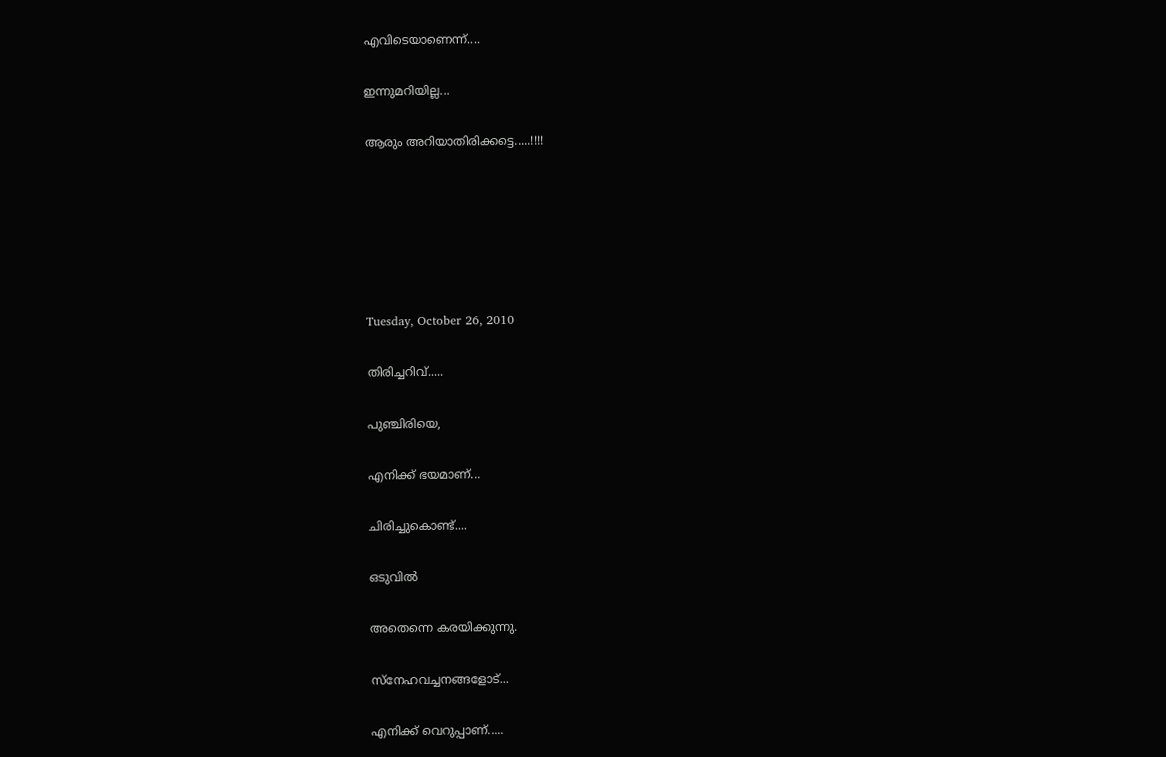എവിടെയാണെന്ന്....

ഇന്നുമറിയില്ല...

ആരും അറിയാതിരിക്കട്ടെ.....!!!!






Tuesday, October 26, 2010

തിരിച്ചറിവ്.....

പുഞ്ചിരിയെ,

എനിക്ക് ഭയമാണ്...

ചിരിച്ചുകൊണ്ട്....

ഒടുവില്‍

അതെന്നെ കരയിക്കുന്നു.

സ്നേഹവച്ചനങ്ങളോട്...

എനിക്ക് വെറുപ്പാണ്.....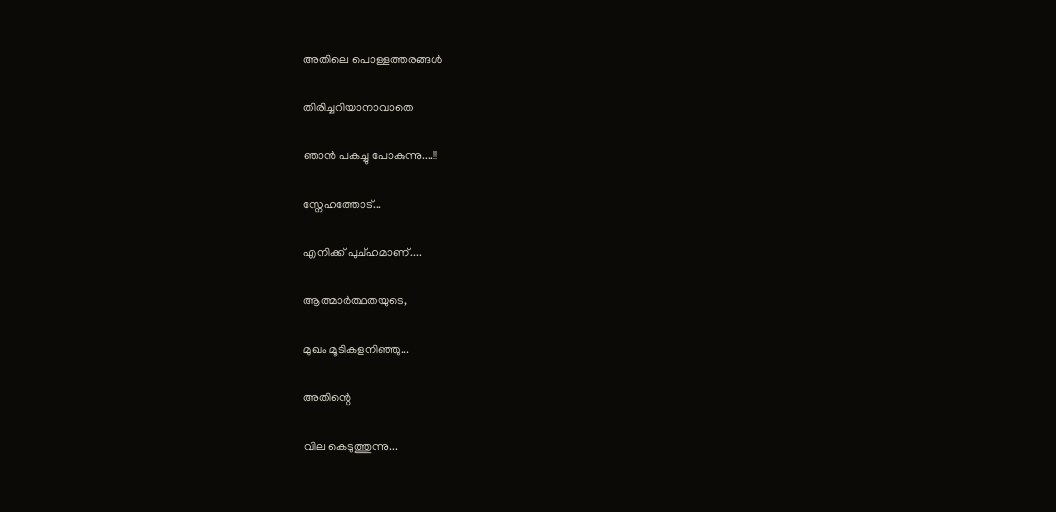അതിലെ പൊള്ളത്തരങ്ങള്‍

തിരിച്ചറിയാനാവാതെ

ഞാന്‍ പകച്ചു പോകുന്നു....!!

സ്നേഹത്തോട്...

എനിക്ക് പുച്ഹമാണ്....

ആത്മാര്‍ത്ഥതയുടെ,

മുഖം മൂടികളനിഞ്ഞു...

അതിന്റെ

വില കെടുത്തുന്നു...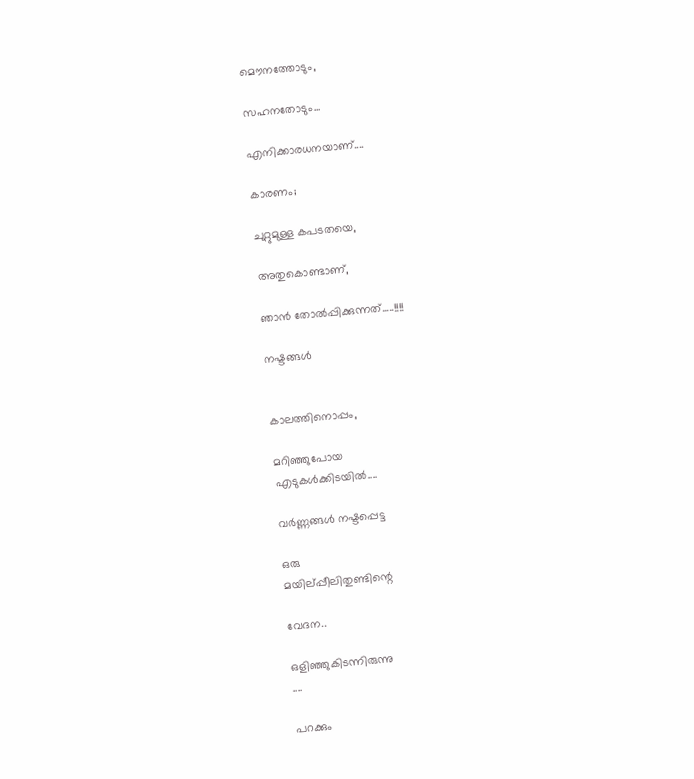മൌനത്തോടും,

സഹനതോടും...

എനിക്കാരധനയാണ്‌....

കാരണം;

ചുറ്റുമുള്ള കപടതയെ,

അതുകൊണ്ടാണ്,

ഞാന്‍ തോല്‍പ്പിക്കുന്നത്.....!!!!

നഷ്ടങ്ങള്‍


കാലത്തിനൊപ്പം,

മറിഞ്ഞുപോയ
എടുകള്‍ക്കിടയില്‍....

വര്‍ണ്ണങ്ങള്‍ നഷ്ടപ്പെട്ട

ഒരു
മയില്പ്പീലിതുണ്ടിന്റെ

വേദന..

ഒളിഞ്ഞുകിടന്നിരുന്നു
....

പറക്കും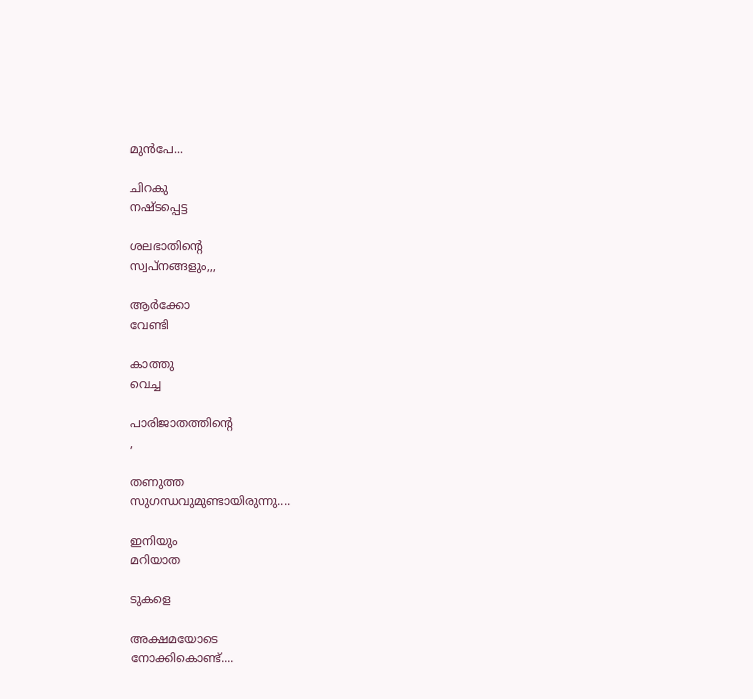മുന്‍പേ...

ചിറകു
നഷ്ടപ്പെട്ട

ശലഭാതിന്റെ
സ്വപ്നങ്ങളും,,,

ആര്‍ക്കോ
വേണ്ടി

കാത്തു
വെച്ച

പാരിജാതത്തിന്റെ
,

തണുത്ത
സുഗന്ധവുമുണ്ടായിരുന്നു....

ഇനിയും
മറിയാത

ടുകളെ

അക്ഷമയോടെ
നോക്കികൊണ്ട്....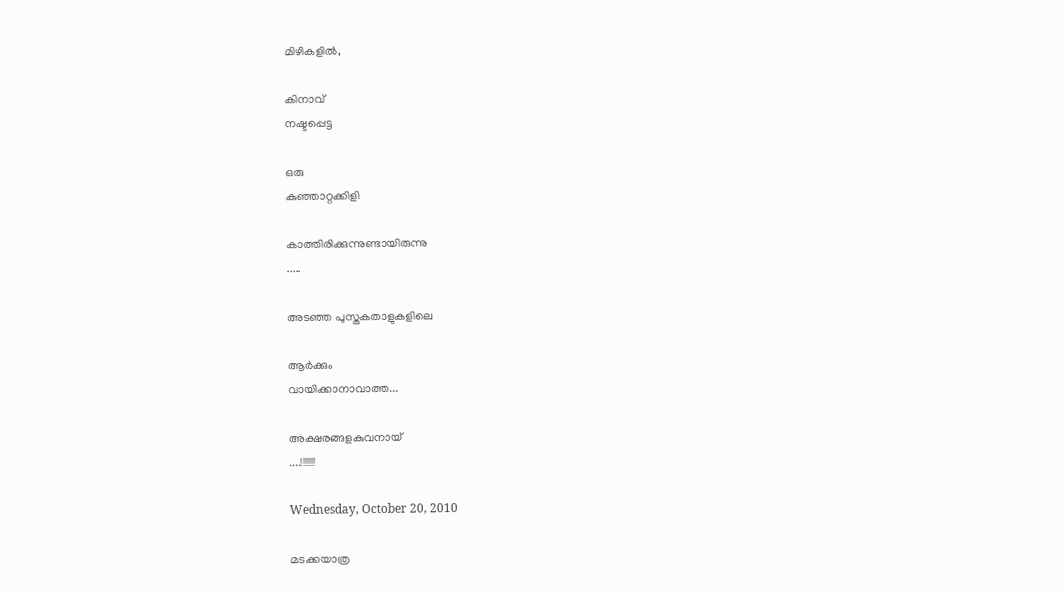മിഴികളില്‍,

കിനാവ്
നഷ്ടപ്പെട്ട

ഒരു
കുഞ്ഞാറ്റക്കിളി

കാത്തിരിക്കുന്നുണ്ടായിരുന്നു
.....

അടഞ്ഞ പുസ്തകതാളുകളിലെ

ആര്‍ക്കും
വായിക്കാനാവാത്ത...

അക്ഷരങ്ങളകുവനായ്
....!!!!!!!

Wednesday, October 20, 2010

മടക്കയാത്ര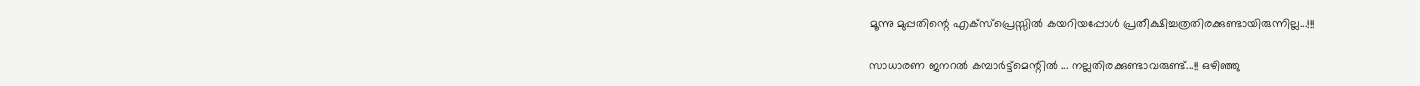മൂന്നു മുപ്പതിന്റെ എക്സ്പ്രെസ്സില്‍ കയറിയപ്പോള്‍ പ്രതീക്ഷിച്ചത്രതിരക്കുണ്ടായിരുന്നില്ല...!!!

സാധാരണ ജനറല്‍ കമ്പാര്‍ട്ട്മെന്റില്‍ ... നല്ലതിരക്കുണ്ടാവരുണ്ട്...!! ഒഴിഞ്ഞു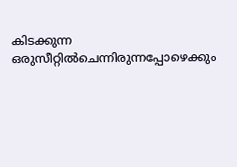കിടക്കുന്ന ഒരുസീറ്റില്‍ചെന്നിരുന്നപ്പോഴെക്കും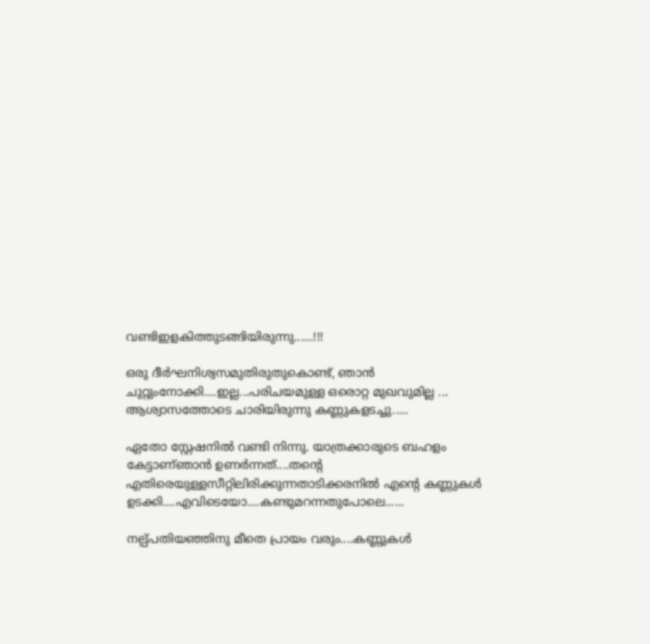വണ്ടിഇളകിത്തുടങ്ങിയിരുന്നു......!!!

ഒരു ദീര്‍ഘനിശ്വസമുതിരുതുകൊണ്ട്, ഞാന്‍ ചുറ്റുംനോക്കി....ഇല്ല...പരിചയമുള്ള ഒരൊറ്റ മുഖവുമില്ല ...
ആശ്വാസത്തോടെ ചാരിയിരുന്നു കണ്ണുകളടച്ചു.....

ഏതോ സ്റ്റേഷനില്‍ വണ്ടി നിന്നു. യാത്രക്കാരുടെ ബഹളം കേട്ടാണ്ഞാന്‍ ഉണര്‍ന്നത്....തന്റെ എതിരെയുള്ളസീറ്റിലിരിക്കുന്നതാടിക്കരനില്‍ എന്റെ കണ്ണുകള്‍ ഉടക്കി....എവിടെയോ....കണ്ടുമറന്നതുപോലെ......

നല്പ്പതിയഞ്ഞിനു മീതെ പ്രായം വരും....കണ്ണുകള്‍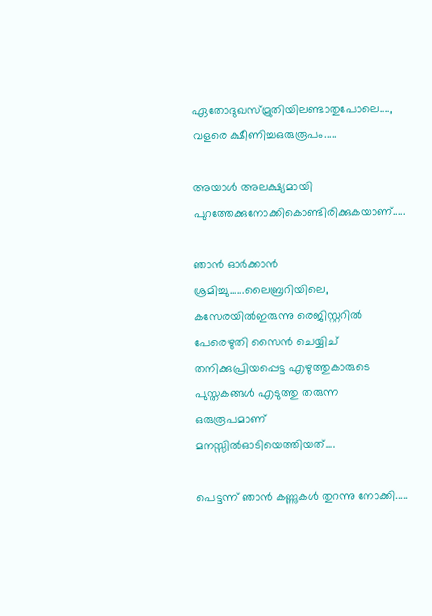ഏതോദുഖസ്മ്രുതിയിലണ്ടാതുപോലെ...., വളരെ ക്ഷീണിച്ചഒരുരൂപം.....

അയാള്‍ അലക്ഷ്യമായി പുറത്തേക്കുനോക്കികൊണ്ടിരിക്കുകയാണ്.....

ഞാന്‍ ഓര്‍ക്കാന്‍ ശ്രമിച്ചു......ലൈബ്രറിയിലെ, കസേരയില്‍ഇരുന്നു രെജിസ്റ്ററില്‍ പേരെഴുതി സൈന്‍ ചെയ്യിച് തനിക്കുപ്രിയപ്പെട്ട എഴുത്തുകാരുടെ പുസ്തകങ്ങള്‍ എടുത്തു തരുന്ന ഒരുരൂപമാണ്‌ മനസ്സില്‍ഓടിയെത്തിയത്....

പെട്ടന്ന് ഞാന്‍ കണ്ണുകള്‍ തുറന്നു നോക്കി.....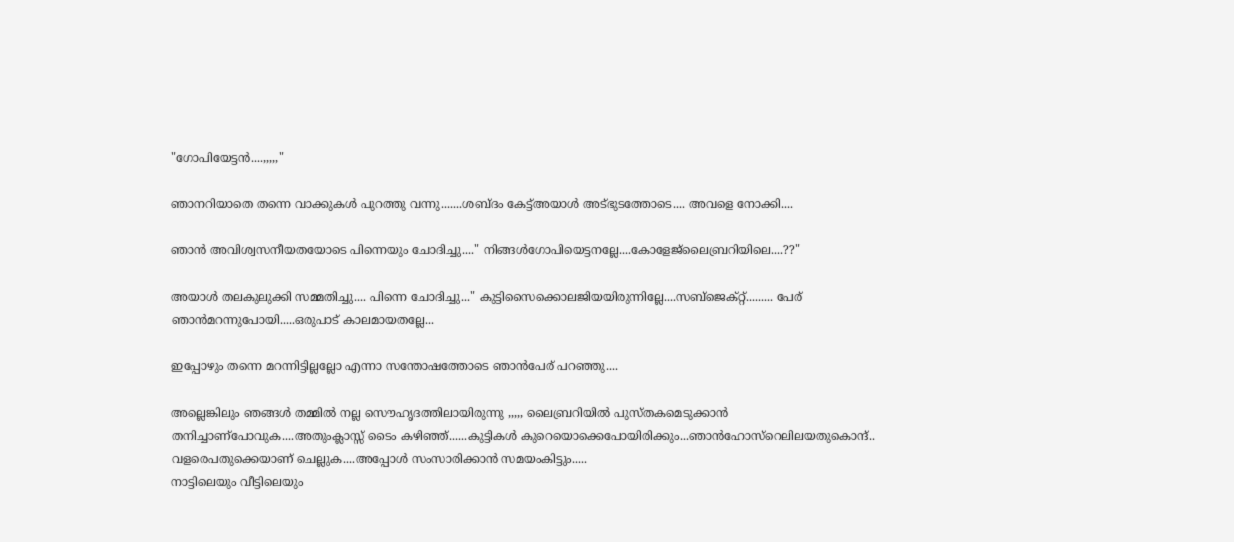"ഗോപിയേട്ടന്‍....,,,,,"

ഞാനറിയാതെ തന്നെ വാക്കുകള്‍ പുറത്തു വന്നു.......ശബ്ദം കേട്ട്അയാള്‍ അട്ഭുടത്തോടെ.... അവളെ നോക്കി....

ഞാന്‍ അവിശ്വസനീയതയോടെ പിന്നെയും ചോദിച്ചു...." നിങ്ങള്‍ഗോപിയെട്ടനല്ലേ....കോളേജ്ലൈബ്രറിയിലെ....??"

അയാള്‍ തലകുലുക്കി സമ്മതിച്ചു.... പിന്നെ ചോദിച്ചു..." കുട്ടിസൈക്കൊലജിയയിരുന്നില്ലേ....സബ്ജെക്റ്റ്......... പേര് ഞാന്‍മറന്നുപോയി.....ഒരുപാട് കാലമായതല്ലേ...

ഇപ്പോഴും തന്നെ മറന്നിട്ടില്ലല്ലോ എന്നാ സന്തോഷത്തോടെ ഞാന്‍പേര് പറഞ്ഞു....

അല്ലെങ്കിലും ഞങ്ങള്‍ തമ്മില്‍ നല്ല സൌഹൃദത്തിലായിരുന്നു ,,,,, ലൈബ്രറിയില്‍ പുസ്തകമെടുക്കാന്‍ തനിച്ചാണ്പോവുക....അതുംക്ലാസ്സ്‌ ടൈം കഴിഞ്ഞ്......കുട്ടികള്‍ കുറെയൊക്കെപോയിരിക്കും...ഞാന്‍ഹോസ്റെലിലയതുകൊന്ദ്.. വളരെപതുക്കെയാണ് ചെല്ലുക....അപ്പോള്‍ സംസാരിക്കാന്‍ സമയംകിട്ടും.....
നാട്ടിലെയും വീട്ടിലെയും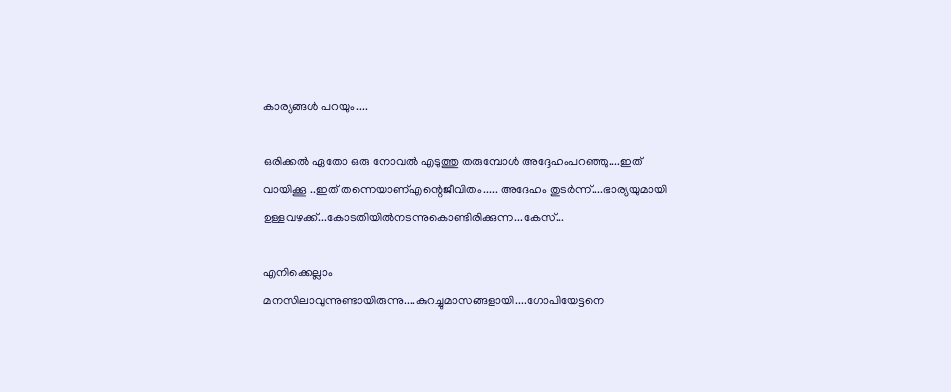കാര്യങ്ങള്‍ പറയും....

ഒരിക്കല്‍ ഏതോ ഒരു നോവല്‍ എടുത്തു തരുമ്പോള്‍ അദ്ദേഹംപറഞ്ഞു....ഇത് വായിക്കൂ ..ഇത് തന്നെയാണ്എന്റെജീവിതം..... അദേഹം തുടര്‍ന്ന്....ഭാര്യയുമായി ഉള്ളവഴക്ക്...കോടതിയില്‍നടന്നുകൊണ്ടിരിക്കുന്ന...കേസ്...

എനിക്കെല്ലാം മനസിലാവുന്നുണ്ടായിരുന്നു....കുറച്ചുമാസങ്ങളായി....ഗോപിയേട്ടനെ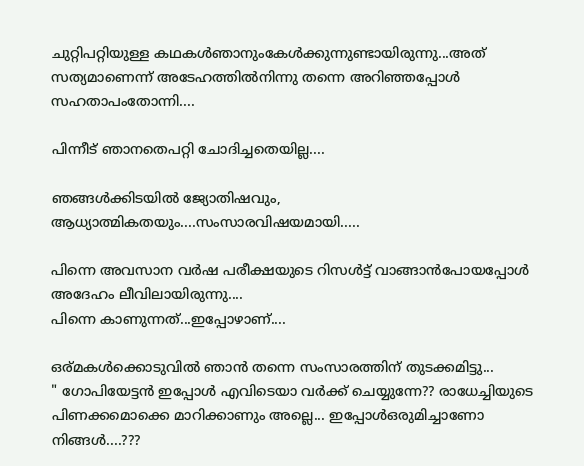ചുറ്റിപറ്റിയുള്ള കഥകള്‍ഞാനുംകേള്‍ക്കുന്നുണ്ടായിരുന്നു...അത് സത്യമാണെന്ന് അടേഹത്തില്‍നിന്നു തന്നെ അറിഞ്ഞപ്പോള്‍ സഹതാപംതോന്നി....

പിന്നീട് ഞാനതെപറ്റി ചോദിച്ചതെയില്ല....

ഞങ്ങള്‍ക്കിടയില്‍ ജ്യോതിഷവും, ആധ്യാത്മികതയും....സംസാരവിഷയമായി.....

പിന്നെ അവസാന വര്‍ഷ പരീക്ഷയുടെ റിസള്‍ട്ട് വാങ്ങാന്‍പോയപ്പോള്‍ അദേഹം ലീവിലായിരുന്നു....
പിന്നെ കാണുന്നത്...ഇപ്പോഴാണ്....

ഒര്മകള്‍ക്കൊടുവില്‍ ഞാന്‍ തന്നെ സംസാരത്തിന് തുടക്കമിട്ടു...
" ഗോപിയേട്ടന്‍ ഇപ്പോള്‍ എവിടെയാ വര്‍ക്ക്‌ ചെയ്യുന്നേ?? രാധേച്ചിയുടെ പിണക്കമൊക്കെ മാറിക്കാണും അല്ലെ... ഇപ്പോള്‍ഒരുമിച്ചാണോ നിങ്ങള്‍....???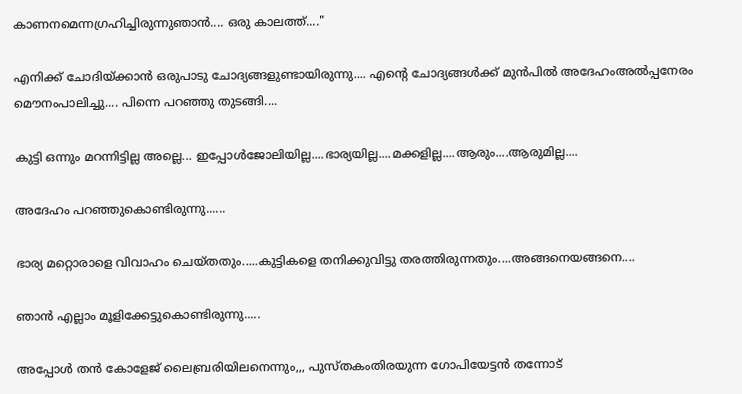കാണനമെന്നഗ്രഹിച്ചിരുന്നുഞാന്‍.... ഒരു കാലത്ത്...."

എനിക്ക് ചോദിയ്ക്കാന്‍ ഒരുപാടു ചോദ്യങ്ങളുണ്ടായിരുന്നു.... എന്റെ ചോദ്യങ്ങള്‍ക്ക് മുന്‍പില്‍ അദേഹംഅല്‍പ്പനേരം മൌനംപാലിച്ചു.... പിന്നെ പറഞ്ഞു തുടങ്ങി....

കുട്ടി ഒന്നും മറന്നിട്ടില്ല അല്ലെ... ഇപ്പോള്‍ജോലിയില്ല....ഭാര്യയില്ല....മക്കളില്ല....ആരും....ആരുമില്ല....

അദേഹം പറഞ്ഞുകൊണ്ടിരുന്നു......

ഭാര്യ മറ്റൊരാളെ വിവാഹം ചെയ്തതും.....കുട്ടികളെ തനിക്കുവിട്ടു തരത്തിരുന്നതും....അങ്ങനെയങ്ങനെ....

ഞാന്‍ എല്ലാം മൂളിക്കേട്ടുകൊണ്ടിരുന്നു.....

അപ്പോള്‍ തന്‍ കോളേജ് ലൈബ്രരിയിലനെന്നും,,, പുസ്തകംതിരയുന്ന ഗോപിയേട്ടന്‍ തന്നോട്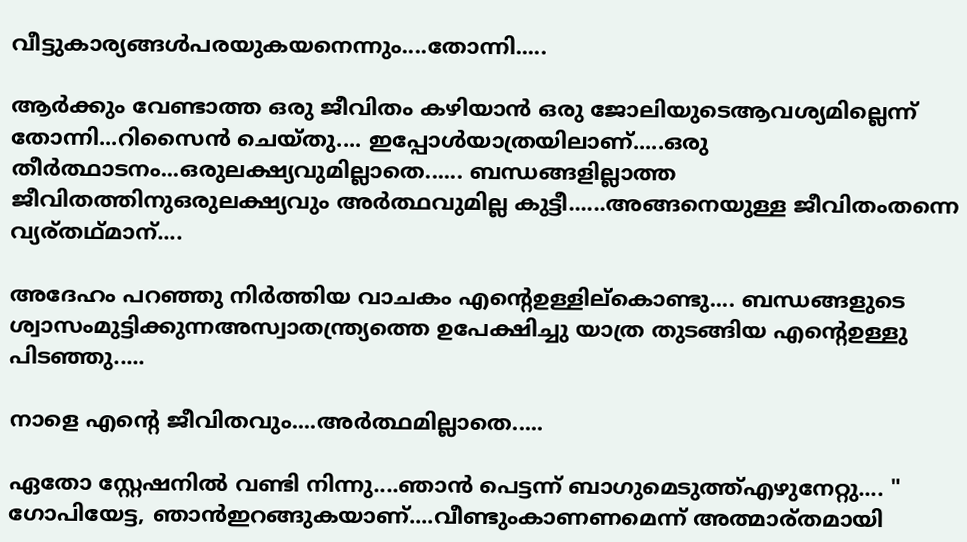വീട്ടുകാര്യങ്ങള്‍പരയുകയനെന്നും....തോന്നി.....

ആര്‍ക്കും വേണ്ടാത്ത ഒരു ജീവിതം കഴിയാന്‍ ഒരു ജോലിയുടെആവശ്യമില്ലെന്ന് തോന്നി...റിസൈന്‍ ചെയ്തു.... ഇപ്പോള്‍യാത്രയിലാണ്.....ഒരു തീര്‍ത്ഥാടനം...ഒരുലക്ഷ്യവുമില്ലാതെ...... ബന്ധങ്ങളില്ലാത്ത ജീവിതത്തിനുഒരുലക്ഷ്യവും അര്‍ത്ഥവുമില്ല കുട്ടീ......അങ്ങനെയുള്ള ജീവിതംതന്നെ വ്യര്തഥ്മാന്....

അദേഹം പറഞ്ഞു നിര്‍ത്തിയ വാചകം എന്റെഉള്ളില്കൊണ്ടു.... ബന്ധങ്ങളുടെ ശ്വാസംമുട്ടിക്കുന്നഅസ്വാതന്ത്ര്യത്തെ ഉപേക്ഷിച്ചു യാത്ര തുടങ്ങിയ എന്റെഉള്ളു പിടഞ്ഞു.....

നാളെ എന്റെ ജീവിതവും....അര്‍ത്ഥമില്ലാതെ.....

ഏതോ സ്റ്റേഷനില്‍ വണ്ടി നിന്നു....ഞാന്‍ പെട്ടന്ന് ബാഗുമെടുത്ത്എഴുനേറ്റു.... " ഗോപിയേട്ട, ഞാന്‍ഇറങ്ങുകയാണ്....വീണ്ടുംകാണണമെന്ന് അത്മാര്തമായി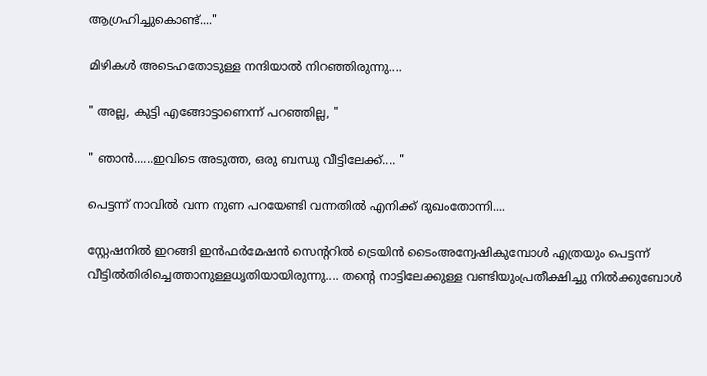ആഗ്രഹിച്ചുകൊണ്ട്...."

മിഴികള്‍ അടെഹതോടുള്ള നന്ദിയാല്‍ നിറഞ്ഞിരുന്നു....

" അല്ല, കുട്ടി എങ്ങോട്ടാണെന്ന് പറഞ്ഞില്ല, "

" ഞാന്‍......ഇവിടെ അടുത്ത, ഒരു ബന്ധു വീട്ടിലേക്ക്.... "

പെട്ടന്ന് നാവില്‍ വന്ന നുണ പറയേണ്ടി വന്നതില്‍ എനിക്ക് ദുഖംതോന്നി....

സ്റ്റേഷനില്‍ ഇറങ്ങി ഇന്‍ഫര്‍മേഷന്‍ സെന്ററില്‍ ട്രെയിന്‍ ടൈംഅന്വേഷികുമ്പോള്‍ എത്രയും പെട്ടന്ന് വീട്ടില്‍തിരിച്ചെത്താനുള്ളധൃതിയായിരുന്നു.... തന്റെ നാട്ടിലേക്കുള്ള വണ്ടിയുംപ്രതീക്ഷിച്ചു നില്‍ക്കുബോള്‍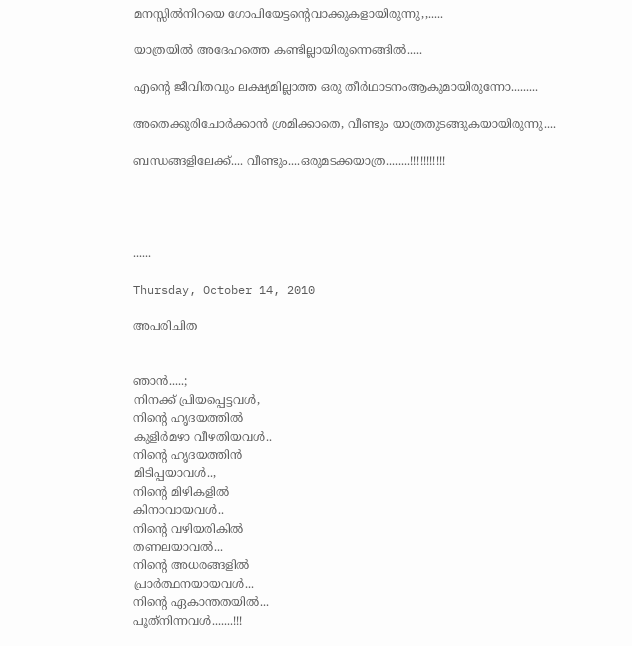മനസ്സില്‍നിറയെ ഗോപിയേട്ടന്റെവാക്കുകളായിരുന്നു,,.....

യാത്രയില്‍ അദേഹത്തെ കണ്ടില്ലായിരുന്നെങ്ങില്‍.....

എന്റെ ജീവിതവും ലക്ഷ്യമില്ലാത്ത ഒരു തീര്‍ഥാടനംആകുമായിരുന്നോ.........

അതെക്കുരിചോര്‍ക്കാന്‍ ശ്രമിക്കാതെ, വീണ്ടും യാത്രതുടങ്ങുകയായിരുന്നു....

ബന്ധങ്ങളിലേക്ക്.... വീണ്ടും....ഒരുമടക്കയാത്ര........!!!!!!!!!!!




......

Thursday, October 14, 2010

അപരിചിത


ഞാന്‍.....;
നിനക്ക് പ്രിയപ്പെട്ടവള്‍,
നിന്‍റെ ഹൃദയത്തില്‍
കുളിര്‍മഴാ വീഴതിയവള്‍..
നിന്‍റെ ഹൃദയത്തിന്‍
മിടിപ്പയാവള്‍..,
നിന്‍റെ മിഴികളില്‍
കിനാവായവള്‍..
നിന്‍റെ വഴിയരികില്‍
തണലയാവല്‍...
നിന്‍റെ അധരങ്ങളില്‍
പ്രാര്‍ത്ഥനയായവള്‍...
നിന്‍റെ ഏകാന്തതയില്‍...
പൂത്‌നിന്നവള്‍.......!!!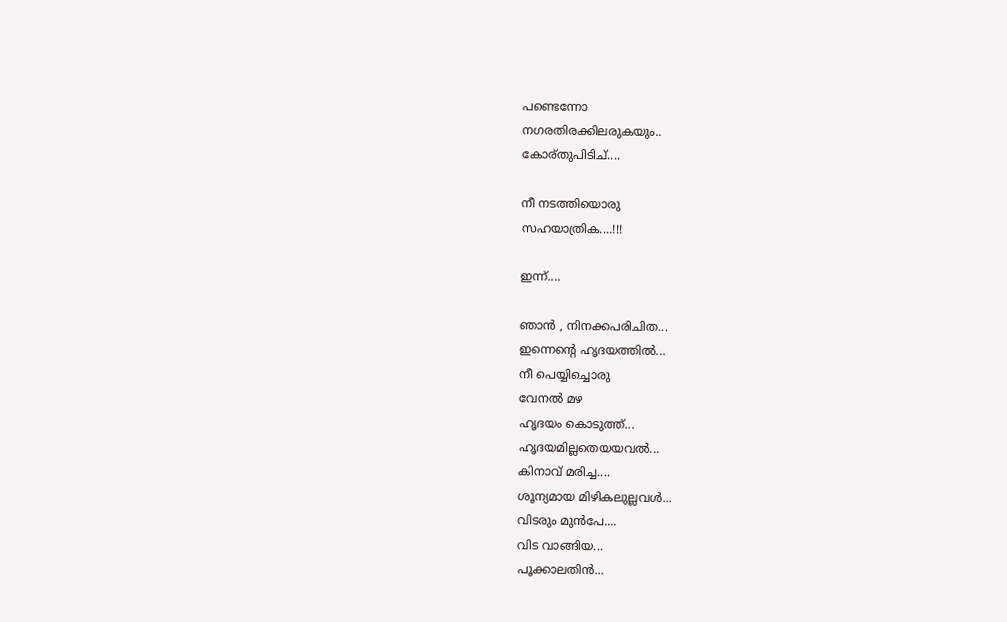പണ്ടെന്നോ
നഗരതിരക്കിലരുകയും..
കോര്തുപിടിച്....

നീ നടത്തിയൊരു
സഹയാത്രിക....!!!

ഇന്ന്....

ഞാന്‍ , നിനക്കപരിചിത...
ഇന്നെന്‍റെ ഹൃദയത്തില്‍...
നീ പെയ്യിച്ചൊരു
വേനല്‍ മഴ
ഹൃദയം കൊടുത്ത്...
ഹൃദയമില്ലതെയയവല്‍...
കിനാവ് മരിച്ച....
ശൂന്യമായ മിഴികലുല്ലവള്‍...
വിടരും മുന്‍പേ....
വിട വാങ്ങിയ...
പൂക്കാലതിന്‍...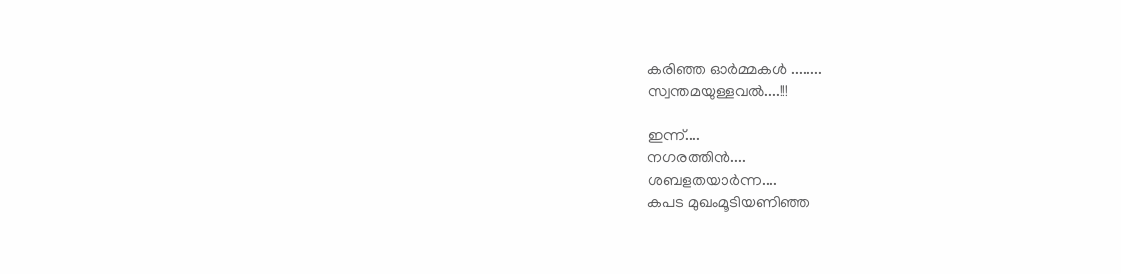കരിഞ്ഞ ഓര്‍മ്മകള്‍ ........
സ്വന്തമയുള്ളവല്‍....!!!

ഇന്ന്....
നഗരത്തിന്‍....
ശബളതയാര്‍ന്ന....
കപട മുഖംമൂടിയണിഞ്ഞ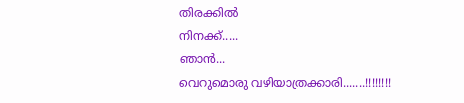തിരക്കില്‍
നിനക്ക്.....
ഞാന്‍...
വെറുമൊരു വഴിയാത്രക്കാരി.......!!!!!!!!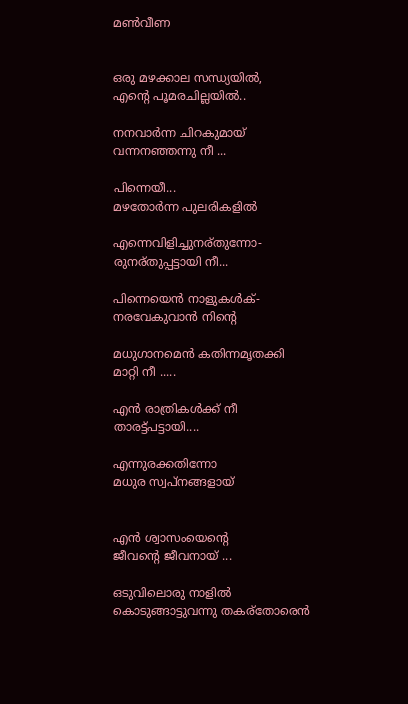മണ്‍വീണ


ഒരു മഴക്കാല സന്ധ്യയില്‍,
എന്‍റെ പൂമരചില്ലയില്‍..

നനവാര്‍ന്ന ചിറകുമായ്
വന്നനഞ്ഞന്നു നീ ...

പിന്നെയീ...
മഴതോര്‍ന്ന പുലരികളില്‍

എന്നെവിളിച്ചുനര്തുന്നോ-
രുനര്തുപ്പട്ടായി നീ...

പിന്നെയെന്‍ നാളുകള്‍ക്-
നരവേകുവാന്‍ നിന്‍റെ

മധുഗാനമെന്‍ കതിന്നമൃതക്കി
മാറ്റി നീ .....

എന്‍ രാത്രികള്‍ക്ക് നീ
താരട്ട്പട്ടായി....

എന്നുരക്കതിന്നോ
മധുര സ്വപ്നങ്ങളായ്


എന്‍ ശ്വാസംയെന്റെ
ജീവന്‍റെ ജീവനായ് ...

ഒടുവിലൊരു നാളില്‍
കൊടുങ്ങാട്ടുവന്നു തകര്തോരെന്‍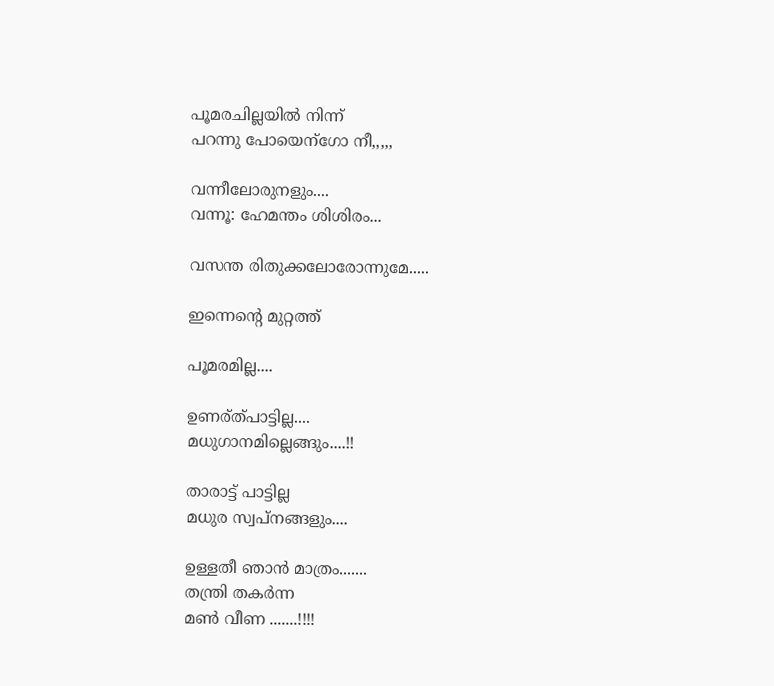പൂമരചില്ലയില്‍ നിന്ന്
പറന്നു പോയെന്ഗോ നീ,,,,,

വന്നീലോരുനളും....
വന്നൂ: ഹേമന്തം ശിശിരം...

വസന്ത രിതുക്കലോരോന്നുമേ.....

ഇന്നെന്‍റെ മുറ്റത്ത്‌

പൂമരമില്ല....

ഉണര്ത്‌പാട്ടില്ല....
മധുഗാനമില്ലെങ്ങും....!!

താരാട്ട് പാട്ടില്ല
മധുര സ്വപ്നങ്ങളും....

ഉള്ളതീ ഞാന്‍ മാത്രം.......
തന്ത്രി തകര്‍ന്ന
മണ്‍ വീണ .......!!!!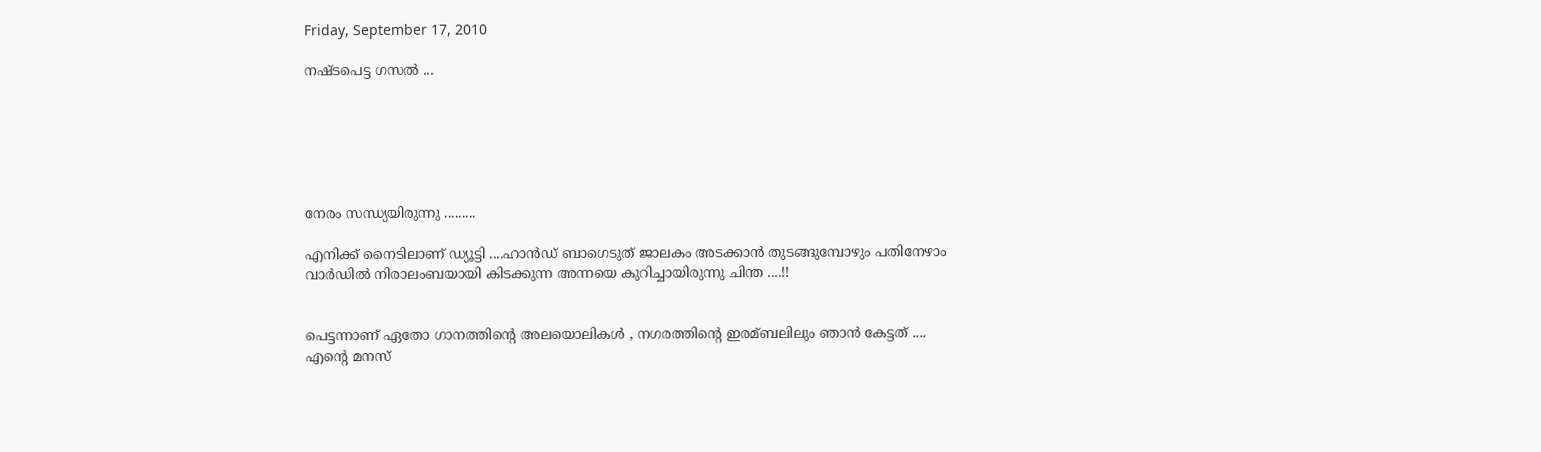Friday, September 17, 2010

നഷ്ടപെട്ട ഗസല്‍ ...






നേരം സന്ധ്യയിരുന്നു .........

എനിക്ക് നൈടിലാണ് ഡ്യൂട്ടി ....ഹാന്‍ഡ്‌ ബാഗെടുത് ജാലകം അടക്കാന്‍ തുടങ്ങുമ്പോഴും പതിനേഴാം വാര്‍ഡില്‍ നിരാലംബയായി കിടക്കുന്ന അന്നയെ കുറിച്ചായിരുന്നു ചിന്ത ....!!


പെട്ടന്നാണ് ഏതോ ഗാനത്തിന്റെ അലയൊലികള്‍ , നഗരത്തിന്റെ ഇരമ്ബലിലും ഞാന്‍ കേട്ടത് ....
എന്റെ മനസ്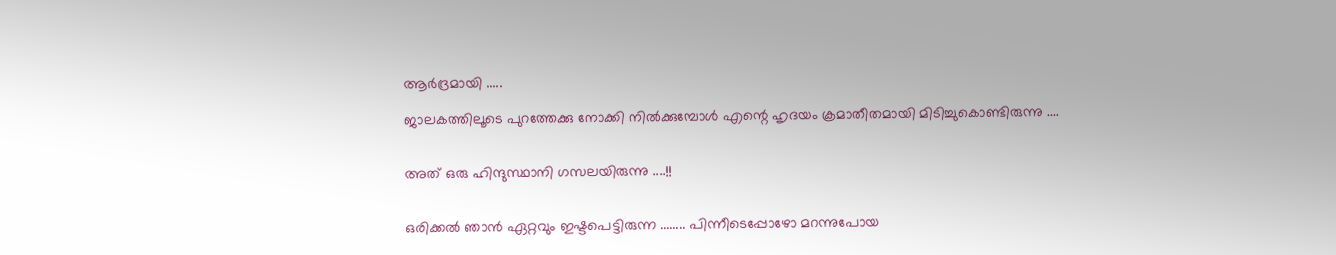ആര്‍ദ്രമായി .....

ജാലകത്തിലൂടെ പുറത്തേക്കു നോക്കി നില്‍ക്കുമ്പോള്‍ എന്റെ ഹൃദയം ക്രമാതീതമായി മിടിച്ചുകൊണ്ടിരുന്നു ....


അത് ഒരു ഹിന്ദുസ്ഥാനി ഗസലയിരുന്നു ....!!


ഒരിക്കല്‍ ഞാന്‍ ഏറ്റവും ഇഷ്ടപെട്ടിരുന്ന ........ പിന്നീടെപ്പോഴോ മറന്നുപോയ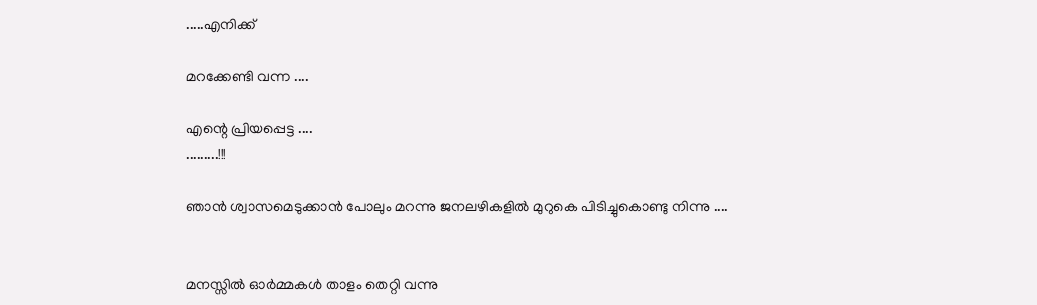.....എനിക്ക്

മറക്കേണ്ടി വന്ന ....

എന്റെ പ്രിയപ്പെട്ട ....
.........!!!

ഞാന്‍ ശ്വാസമെടുക്കാന്‍ പോലും മറന്നു ജനലഴികളില്‍ മുറുകെ പിടിച്ചുകൊണ്ടു നിന്നു ....


മനസ്സില്‍ ഓര്‍മ്മകള്‍ താളം തെറ്റി വന്നു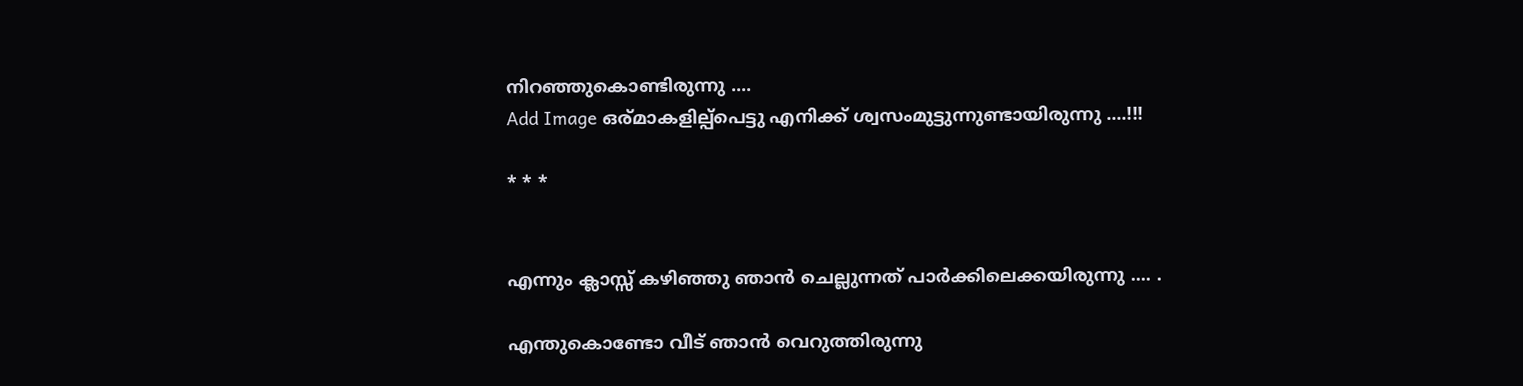നിറഞ്ഞുകൊണ്ടിരുന്നു ....
Add Image ഒര്മാകളില്പ്പെട്ടു എനിക്ക് ശ്വസംമുട്ടുന്നുണ്ടായിരുന്നു ....!!!

* * *


എന്നും ക്ലാസ്സ്‌ കഴിഞ്ഞു ഞാന്‍ ചെല്ലുന്നത് പാര്‍ക്കിലെക്കയിരുന്നു .... .

എന്തുകൊണ്ടോ വീട് ഞാന്‍ വെറുത്തിരുന്നു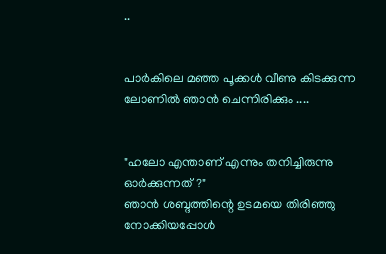..


പാര്‍കിലെ മഞ്ഞ പൂക്കള്‍ വീണു കിടക്കുന്ന ലോണില്‍ ഞാന്‍ ചെന്നിരിക്കും ....


"ഹലോ എന്താണ് എന്നും തനിച്ചിരുന്നു ഓര്‍ക്കുന്നത് ?"
ഞാന്‍ ശബ്ദത്തിന്റെ ഉടമയെ തിരിഞ്ഞു നോക്കിയപ്പോള്‍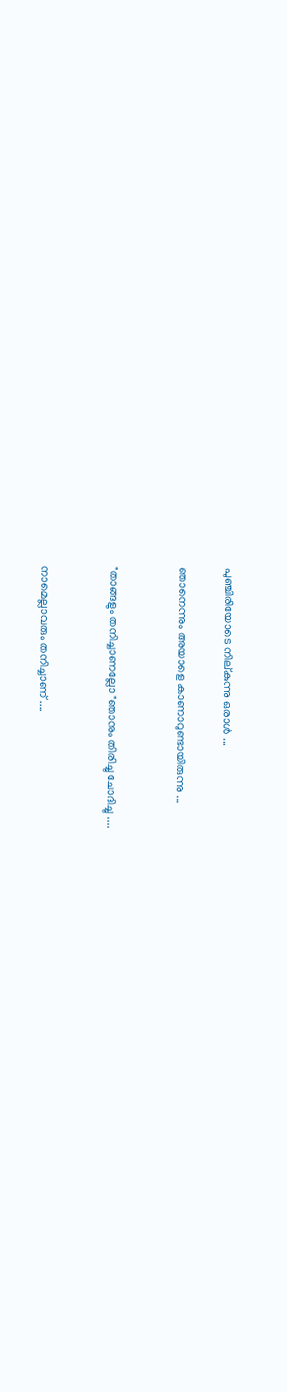പുഞ്ചിരിയോടെ നില്കുന്നു ഒരാള്‍ ...

ഞാനെന്നും അയാളെ കാണാറുണ്ടായിരുന്നു ...


"താങ്ങളും തനിച്ചാണല്ലോ "ഞാനും തിരിച്ചു ചോദിച്ചു ....


നാമെല്ലാവരും തനിച്ചാണ് ....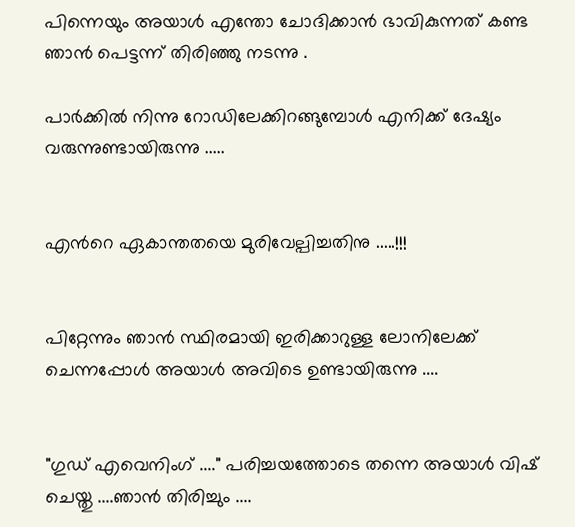പിന്നെയും അയാള്‍ എന്തോ ചോദിക്കാന്‍ ഭാവികുന്നത് കണ്ട ഞാന്‍ പെട്ടന്ന് തിരിഞ്ഞു നടന്നു .

പാര്‍ക്കില്‍ നിന്നു റോഡിലേക്കിറങ്ങുമ്പോള്‍ എനിക്ക് ദേഷ്യം വരുന്നുണ്ടായിരുന്നു .....


എന്‍റെ ഏകാന്തതയെ മുരിവേല്പിച്ചതിനു .....!!!


പിറ്റേന്നും ഞാന്‍ സ്ഥിരമായി ഇരിക്കാറുള്ള ലോനിലേക്ക് ചെന്നപ്പോള്‍ അയാള്‍ അവിടെ ഉണ്ടായിരുന്നു ....


"ഗുഡ് എവെനിംഗ് ...." പരിച്ചയത്തോടെ തന്നെ അയാള്‍ വിഷ് ചെയ്തു ....ഞാന്‍ തിരിച്ചും ....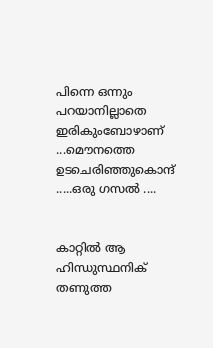പിന്നെ ഒന്നും പറയാനില്ലാതെ ഇരികുംബോഴാണ് ...മൌനത്തെ ഉടചെരിഞ്ഞുകൊന്ദ് .....ഒരു ഗസല്‍ ....


കാറ്റില്‍ ആ ഹിന്ധുസ്ഥനിക് തണുത്ത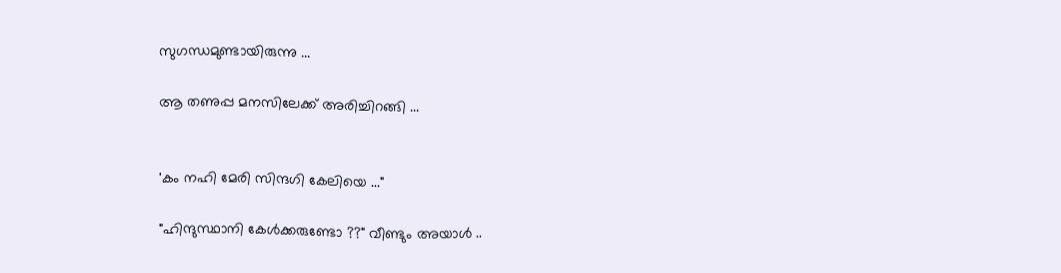സുഗന്ധമുണ്ടായിരുന്നു ...

ആ തണുപ്പ മനസിലേക്ക് അരിച്ചിറങ്ങി ...


'കം നഹി മേരി സിന്ദഗി കേലിയെ ..."

"ഹിന്ദുസ്ഥാനി കേള്‍ക്കരുണ്ടോ ??" വീണ്ടും അയാള്‍ ..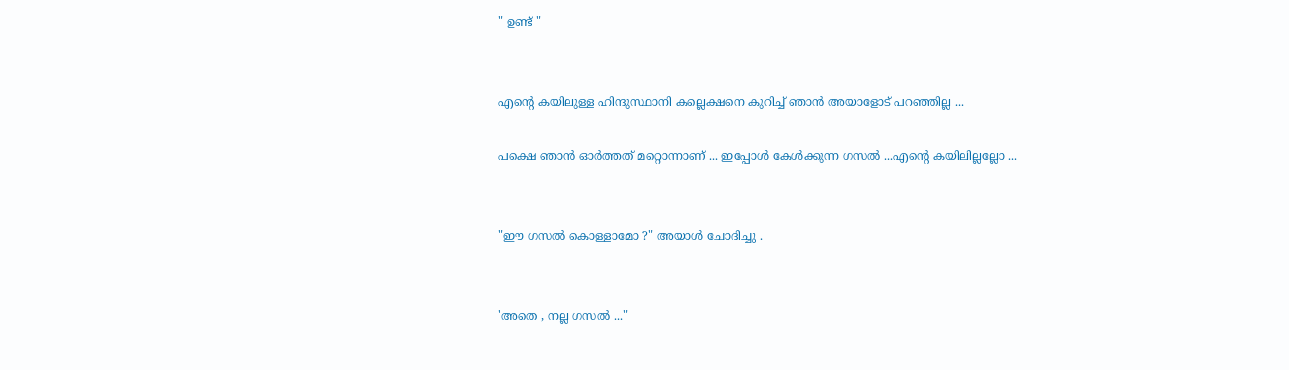" ഉണ്ട് "


എന്‍റെ കയിലുള്ള ഹിന്ദുസ്ഥാനി കല്ലെക്ഷനെ കുറിച്ച് ഞാന്‍ അയാളോട് പറഞ്ഞില്ല ...

പക്ഷെ ഞാന്‍ ഓര്‍ത്തത് മറ്റൊന്നാണ് ... ഇപ്പോള്‍ കേള്‍ക്കുന്ന ഗസല്‍ ...എന്‍റെ കയിലില്ലല്ലോ ...


"ഈ ഗസല്‍ കൊള്ളാമോ ?" അയാള്‍ ചോദിച്ചു .


'അതെ , നല്ല ഗസല്‍ ..."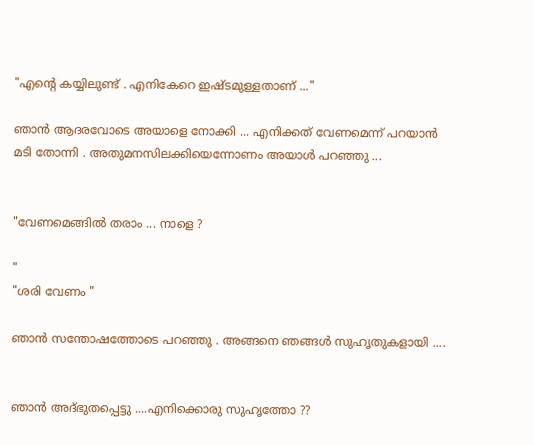"എന്‍റെ കയ്യിലുണ്ട് . എനികേറെ ഇഷ്ടമുള്ളതാണ് ..."

ഞാന്‍ ആദരവോടെ അയാളെ നോക്കി ... എനിക്കത് വേണമെന്ന് പറയാന്‍ മടി തോന്നി . അതുമനസിലക്കിയെന്നോണം അയാള്‍ പറഞ്ഞു ...


"വേണമെങ്ങില്‍ തരാം ... നാളെ ?

"
"ശരി വേണം "

ഞാന്‍ സന്തോഷത്തോടെ പറഞ്ഞു . അങ്ങനെ ഞങ്ങള്‍ സുഹൃതുകളായി ....


ഞാന്‍ അദ്ഭുതപ്പെട്ടു ....എനിക്കൊരു സുഹൃത്തോ ??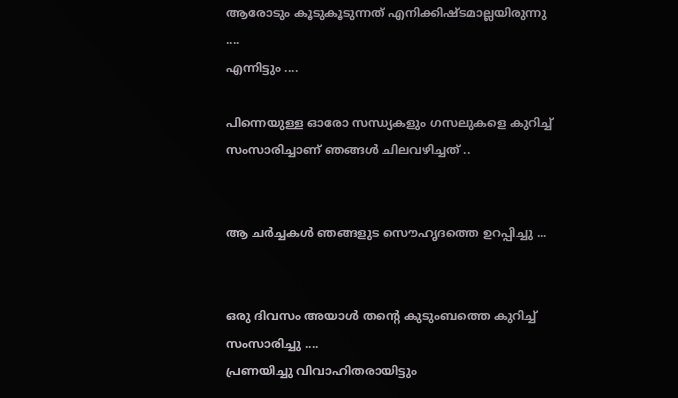ആരോടും കൂടുകൂടുന്നത് എനിക്കിഷ്ടമാല്ലയിരുന്നു ....
എന്നിട്ടും ....

പിന്നെയുള്ള ഓരോ സന്ധ്യകളും ഗസലുകളെ കുറിച്ച് സംസാരിച്ചാണ് ഞങ്ങള്‍ ചിലവഴിച്ചത് ..


ആ ചര്‍ച്ചകള്‍ ഞങ്ങളുട സൌഹൃദത്തെ ഉറപ്പിച്ചു ...


ഒരു ദിവസം അയാള്‍ തന്റെ കുടുംബത്തെ കുറിച്ച് സംസാരിച്ചു ....
പ്രണയിച്ചു വിവാഹിതരായിട്ടും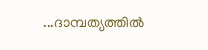...ദാമ്പത്യത്തില്‍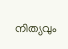നിത്യവും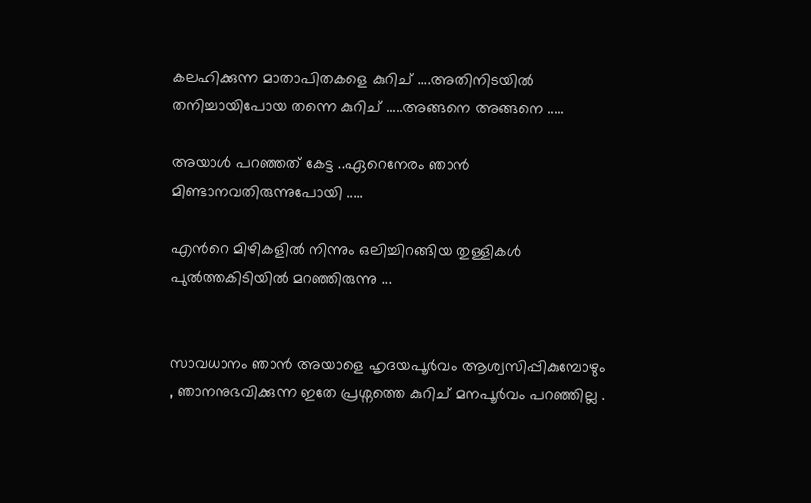കലഹിക്കുന്ന മാതാപിതകളെ കുറിച് ....അതിനിടയില്‍ തനിച്ചായിപോയ തന്നെ കുറിച് .....അങ്ങനെ അങ്ങനെ .....

അയാള്‍ പറഞ്ഞത് കേട്ട ..ഏറെനേരം ഞാന്‍ മിണ്ടാനവതിരുന്നുപോയി .....

എന്‍റെ മിഴികളില്‍ നിന്നും ഒലിച്ചിറങ്ങിയ തുള്ളികള്‍ പുല്‍ത്തകിടിയില്‍ മറഞ്ഞിരുന്നു ...


സാവധാനം ഞാന്‍ അയാളെ ഹൃദയപൂര്‍വം ആശ്വസിപ്പികുമ്പോഴും , ഞാനനുഭവിക്കുന്ന ഇതേ പ്രശ്നത്തെ കുറിച് മനപൂര്‍വം പറഞ്ഞില്ല .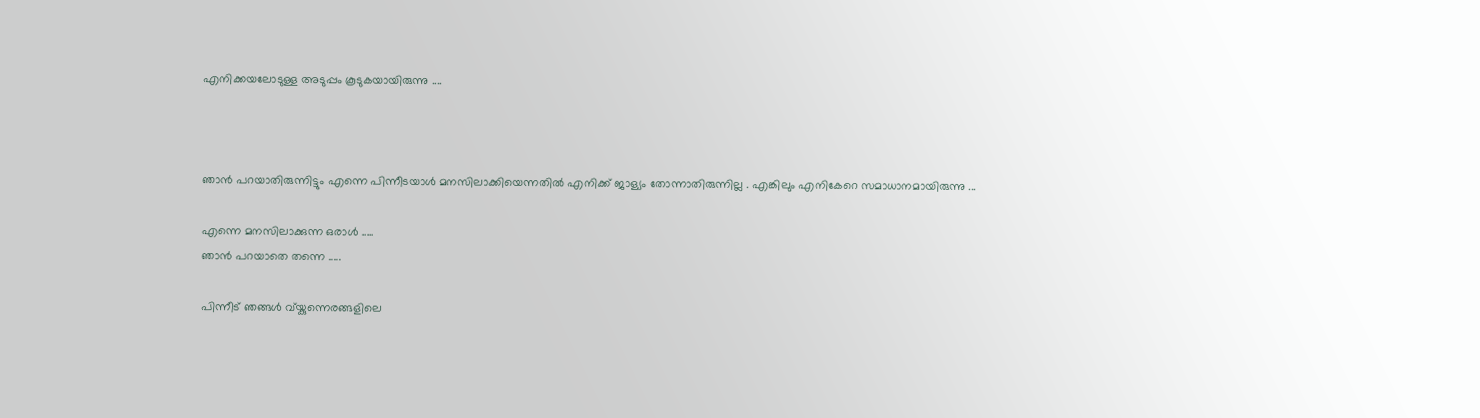എനിക്കയലോടുള്ള അടുപ്പം കൂടുകയായിരുന്നു ....



ഞാന്‍ പറയാതിരുന്നിട്ടും എന്നെ പിന്നീടയാള്‍ മനസിലാക്കിയെന്നതില്‍ എനിക്ക് ജാള്യം തോന്നാതിരുന്നില്ല . എങ്കിലും എനികേറെ സമാധാനമായിരുന്നു ...

എന്നെ മനസിലാക്കുന്ന ഒരാള്‍ .....
ഞാന്‍ പറയാതെ തന്നെ .....

പിന്നീട് ഞങ്ങള്‍ വ്യ്കുന്നെരങ്ങളിലെ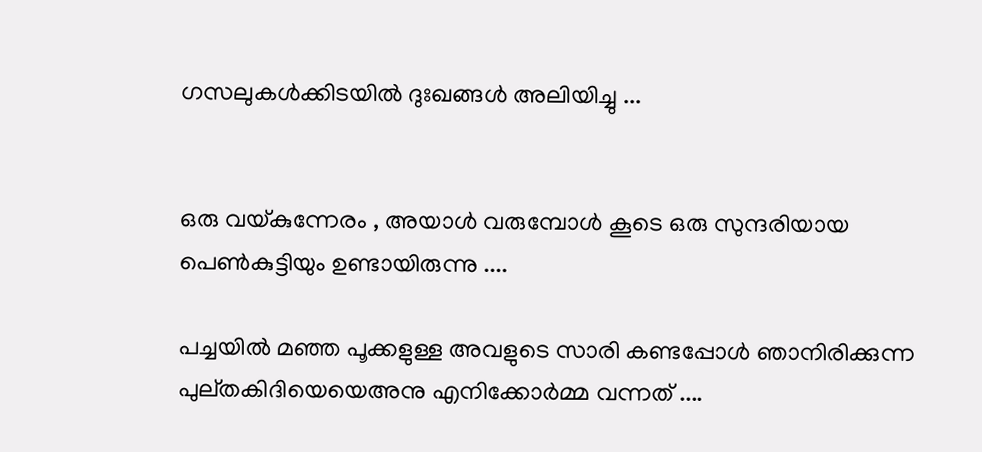ഗസലുകള്‍ക്കിടയില്‍ ദുഃഖങ്ങള്‍ അലിയിച്ചു ...


ഒരു വയ്കുന്നേരം , അയാള്‍ വരുമ്പോള്‍ കൂടെ ഒരു സുന്ദരിയായ പെണ്‍കുട്ടിയും ഉണ്ടായിരുന്നു ....

പച്ചയില്‍ മഞ്ഞ പൂക്കളുള്ള അവളുടെ സാരി കണ്ടപ്പോള്‍ ഞാനിരിക്കുന്ന പുല്തകിദിയെയെഅനു എനിക്കോര്‍മ്മ വന്നത് ....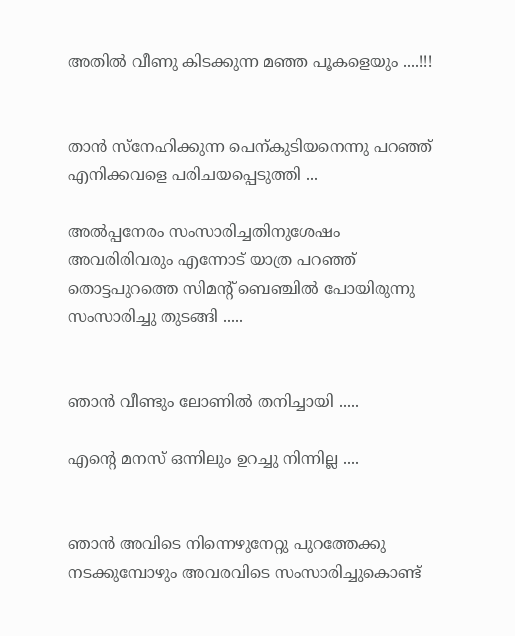അതില്‍ വീണു കിടക്കുന്ന മഞ്ഞ പൂകളെയും ....!!!


താന്‍ സ്നേഹിക്കുന്ന പെന്കുടിയനെന്നു പറഞ്ഞ് എനിക്കവളെ പരിചയപ്പെടുത്തി ...

അല്‍പ്പനേരം സംസാരിച്ചതിനുശേഷം അവരിരിവരും എന്നോട് യാത്ര പറഞ്ഞ് തൊട്ടപുറത്തെ സിമന്റ്‌ ബെഞ്ചില്‍ പോയിരുന്നു സംസാരിച്ചു തുടങ്ങി .....


ഞാന്‍ വീണ്ടും ലോണില്‍ തനിച്ചായി .....

എന്‍റെ മനസ് ഒന്നിലും ഉറച്ചു നിന്നില്ല ....


ഞാന്‍ അവിടെ നിന്നെഴുനേറ്റു പുറത്തേക്കു നടക്കുമ്പോഴും അവരവിടെ സംസാരിച്ചുകൊണ്ട്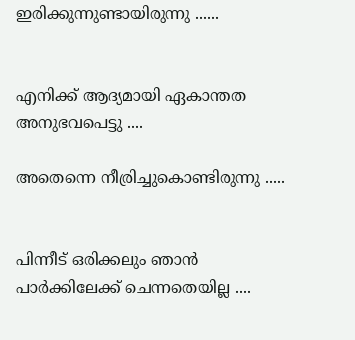ഇരിക്കുന്നുണ്ടായിരുന്നു ......


എനിക്ക് ആദ്യമായി ഏകാന്തത അനുഭവപെട്ടു ....

അതെന്നെ നീര്രിച്ചുകൊണ്ടിരുന്നു .....


പിന്നീട് ഒരിക്കലും ഞാന്‍ പാര്‍ക്കിലേക്ക് ചെന്നതെയില്ല ....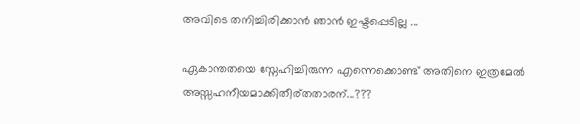അവിടെ തനിച്ചിരിക്കാന്‍ ഞാന്‍ ഇഷ്ടപ്പെടില്ല ...

ഏകാന്തതയെ സ്നേഹിച്ചിരുന്ന എന്നെക്കൊണ്ട് അതിനെ ഇത്രമേല്‍ അസ്സഹനീയമാക്കിതീര്തതാരന്...???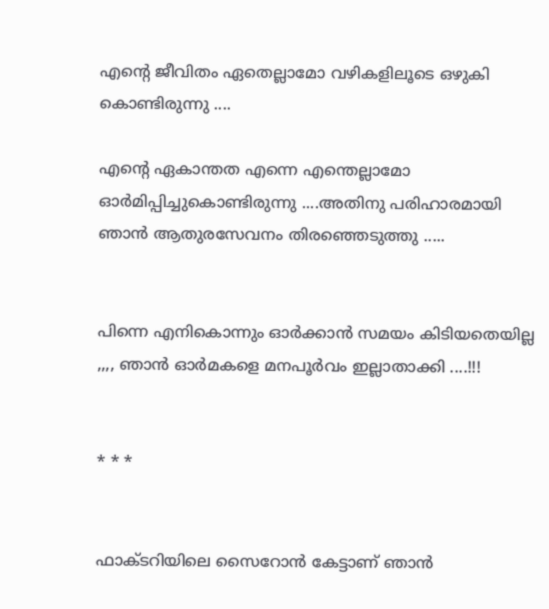എന്‍റെ ജീവിതം ഏതെല്ലാമോ വഴികളിലൂടെ ഒഴുകി കൊണ്ടിരുന്നു ....

എന്‍റെ ഏകാന്തത എന്നെ എന്തെല്ലാമോ ഓര്‍മിപ്പിച്ചുകൊണ്ടിരുന്നു ....അതിനു പരിഹാരമായി ഞാന്‍ ആതുരസേവനം തിരഞ്ഞെടുത്തു .....


പിന്നെ എനികൊന്നും ഓര്‍ക്കാന്‍ സമയം കിടിയതെയില്ല ,,,, ഞാന്‍ ഓര്‍മകളെ മനപൂര്‍വം ഇല്ലാതാക്കി ....!!!


* * *


ഫാക്ടറിയിലെ സൈറോന്‍ കേട്ടാണ് ഞാന്‍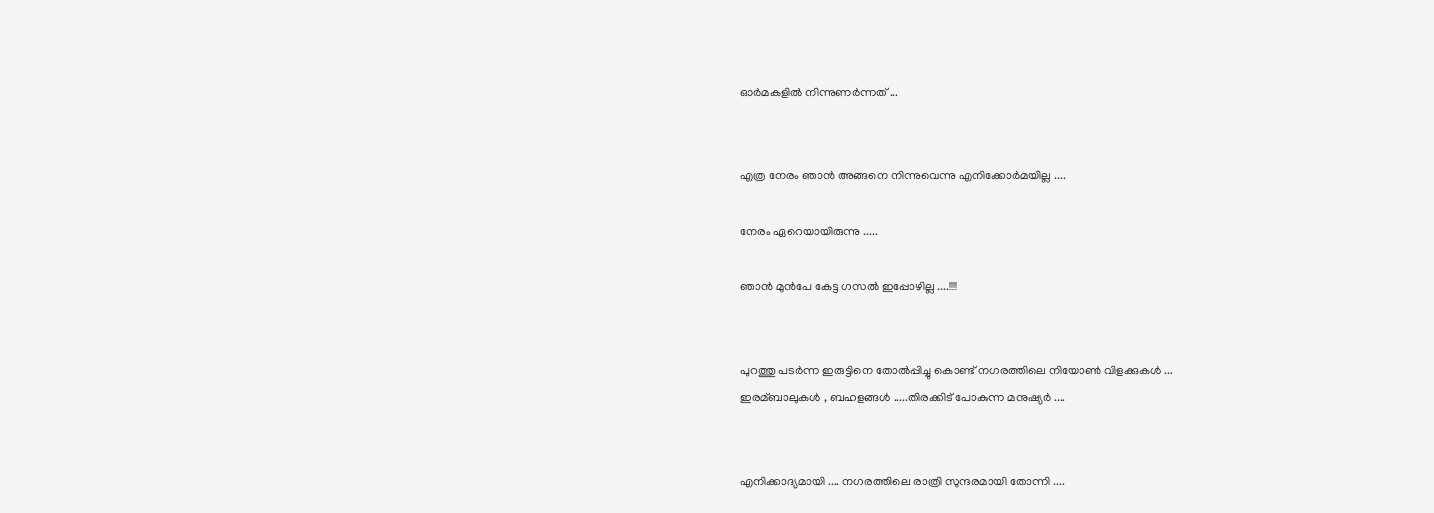ഓര്‍മകളില്‍ നിന്നുണര്‍ന്നത് ...


എത്ര നേരം ഞാന്‍ അങ്ങനെ നിന്നുവെന്നു എനിക്കോര്‍മയില്ല ....

നേരം ഏറെയായിരുന്നു .....

ഞാന്‍ മുന്‍പേ കേട്ട ഗസല്‍ ഇപ്പോഴില്ല ....!!!!


പുറത്തു പടര്‍ന്ന ഇരുട്ടിനെ തോല്‍പ്പിച്ചു കൊണ്ട് നഗരത്തിലെ നിയോണ്‍ വിളക്കുകള്‍ ...
ഇരമ്ബാലുകള്‍ , ബഹളങ്ങള്‍ .....തിരക്കിട് പോകുന്ന മനുഷ്യര്‍ ....


എനിക്കാദ്യമായി .... നഗരത്തിലെ രാത്രി സുന്ദരമായി തോന്നി ....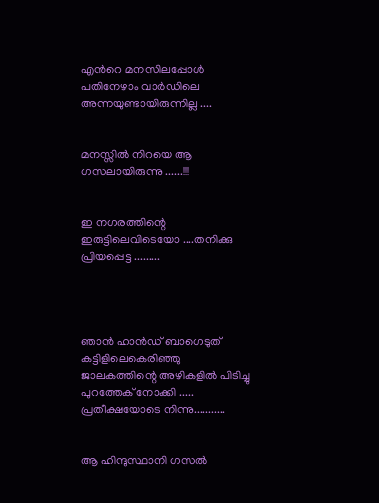എന്‍റെ മനസിലപ്പോള്‍ പതിനേഴാം വാര്‍ഡിലെ അന്നയുണ്ടായിരുന്നില്ല ....


മനസ്സില്‍ നിറയെ ആ ഗസലായിരുന്നു ......!!!


ഇ നഗരത്തിന്റെ ഇരുട്ടിലെവിടെയോ ....തനിക്കു പ്രിയപ്പെട്ട .........




ഞാന്‍ ഹാന്‍ഡ്‌ ബാഗെടുത് കട്ടിളിലെകെരിഞ്ഞു ജാലകത്തിന്റെ അഴികളില്‍ പിടിച്ചു പുറത്തേക് നോക്കി ..... പ്രതീക്ഷയോടെ നിന്നു...........


ആ ഹിന്ദുസ്ഥാനി ഗസല്‍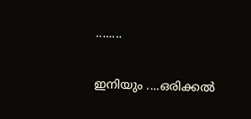........

ഇനിയും ....ഒരിക്കല്‍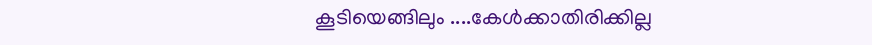കൂടിയെങ്ങിലും ....കേള്‍ക്കാതിരിക്കില്ല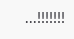...!!!!!!!